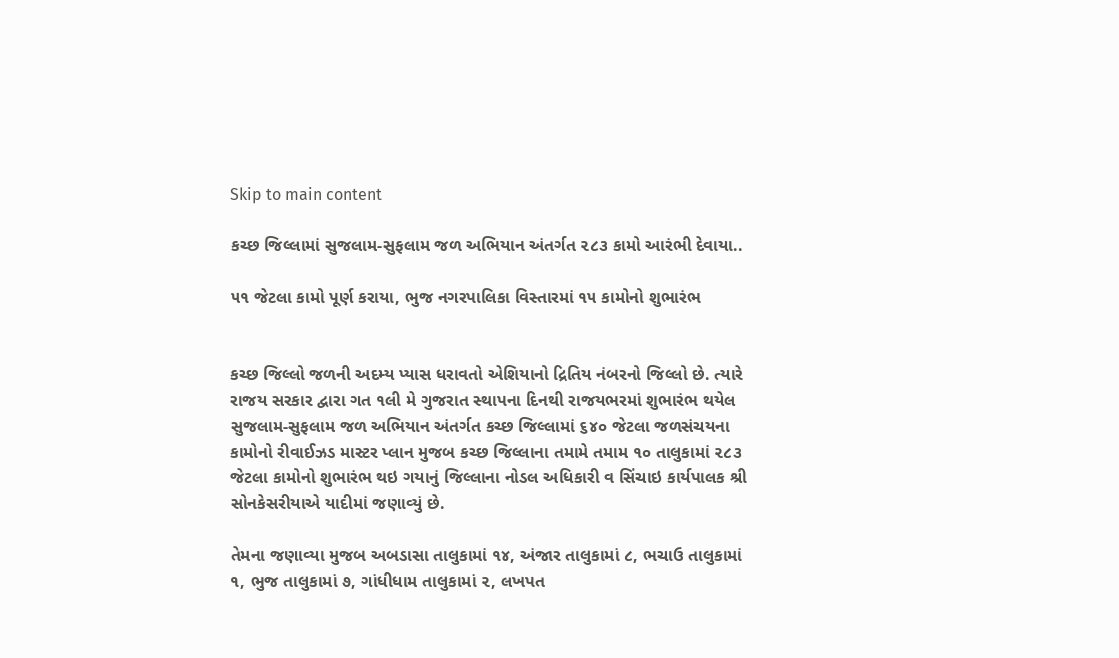Skip to main content

કચ્છ જિલ્‍લામાં સુજલામ-સુફલામ જળ અભિયાન અંતર્ગત ૨૮૩ કામો આરંભી દેવાયા..

૫૧ જેટલા કામો પૂર્ણ કરાયા, ભુજ નગરપાલિકા વિસ્‍તારમાં ૧૫ કામોનો શુભારંભ


કચ્‍છ જિલ્‍લો જળની અદમ્‍ય પ્‍યાસ ધરાવતો એશિયાનો દ્રિતિય નંબરનો જિલ્‍લો છે. ત્‍યારે રાજય સરકાર દ્વારા ગત ૧લી મે ગુજરાત સ્‍થાપના દિનથી રાજયભરમાં શુભારંભ થયેલ સુજલામ-સુફલામ જળ અભિયાન અંતર્ગત કચ્‍છ જિલ્‍લામાં ૬૪૦ જેટલા જળસંચયના કામોનો રીવાઈઝડ માસ્‍ટર પ્‍લાન મુજબ કચ્‍છ જિલ્‍લાના તમામે તમામ ૧૦ તાલુકામાં ૨૮૩ જેટલા કામોનો શુભારંભ થઇ ગયાનું જિલ્‍લાના નોડલ અધિકારી વ સિંચાઇ કાર્યપાલક શ્રી સોનકેસરીયાએ યાદીમાં જણાવ્‍યું છે.

તેમના જણાવ્‍યા મુજબ અબડાસા તાલુકામાં ૧૪, અંજાર તાલુકામાં ૮, ભચાઉ તાલુકામાં ૧, ભુજ તાલુકામાં ૭, ગાંધીધામ તાલુકામાં ૨, લખપત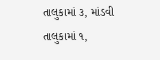તાલુકામાં ૩, માંડવી તાલુકામાં ૧,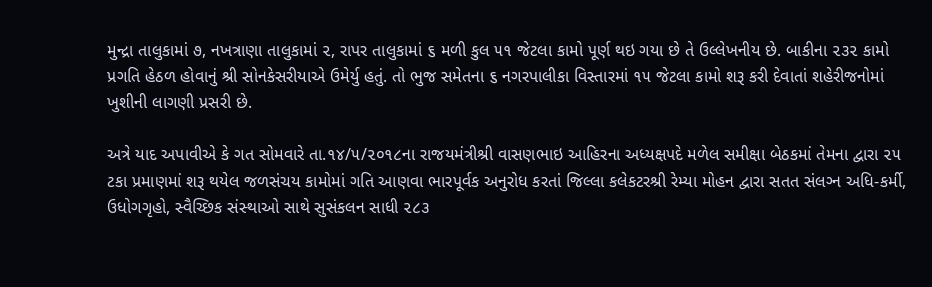મુન્‍દ્રા તાલુકામાં ૭, નખત્રાણા તાલુકામાં ૨, રાપર તાલુકામાં ૬ મળી કુલ ૫૧ જેટલા કામો પૂર્ણ થઇ ગયા છે તે ઉલ્‍લેખનીય છે. બાકીના ૨૩૨ કામો પ્રગતિ હેઠળ હોવાનું શ્રી સોનકેસરીયાએ ઉમેર્યુ હતું. તો ભુજ સમેતના ૬ નગરપાલીકા વિસ્‍તારમાં ૧૫ જેટલા કામો શરૂ કરી દેવાતાં શહેરીજનોમાં ખુશીની લાગણી પ્રસરી છે.

અત્રે યાદ અપાવીએ કે ગત સોમવારે તા.૧૪/૫/૨૦૧૮ના રાજયમંત્રીશ્રી વાસણભાઇ આહિરના અધ્‍યક્ષપદે મળેલ સમીક્ષા બેઠકમાં તેમના દ્વારા ૨૫ ટકા પ્રમાણમાં શરૂ થયેલ જળસંચય કામોમાં ગતિ આણવા ભારપૂર્વક અનુરોધ કરતાં જિલ્‍લા કલેકટરશ્રી રેમ્‍યા મોહન દ્વારા સતત સંલગ્‍ન અધિ-કર્મી, ઉધોગગૃહો, સ્‍વૈચ્‍છિક સંસ્‍થાઓ સાથે સુસંકલન સાધી ૨૮૩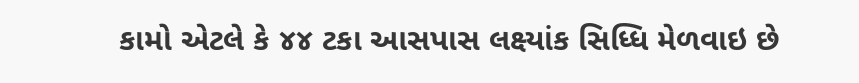કામો એટલે કે ૪૪ ટકા આસપાસ લક્ષ્‍યાંક સિધ્‍ધિ મેળવાઇ છે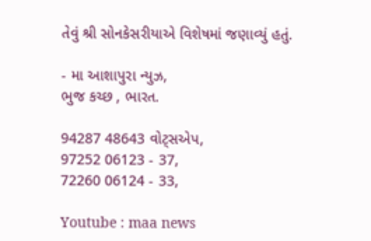તેવું શ્રી સોનકેસરીયાએ વિશેષમાં જણાવ્‍યું હતું.

- મા આશાપુરા ન્યુઝ,
ભુજ કચ્છ , ભારત.

94287 48643 વોટ્સએપ,
97252 06123 - 37,
72260 06124 - 33,

Youtube : maa news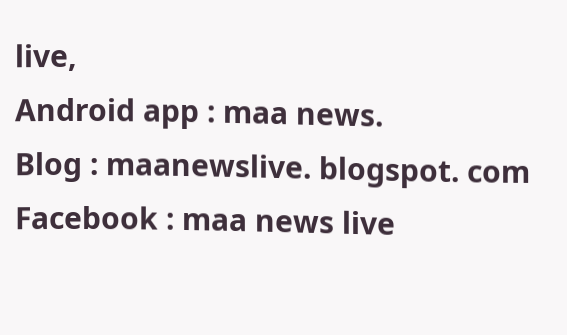live,
Android app : maa news.
Blog : maanewslive. blogspot. com
Facebook : maa news live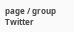page / group
Twitter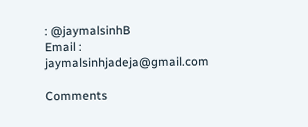: @jaymalsinhB
Email : jaymalsinhjadeja@gmail.com

Comments